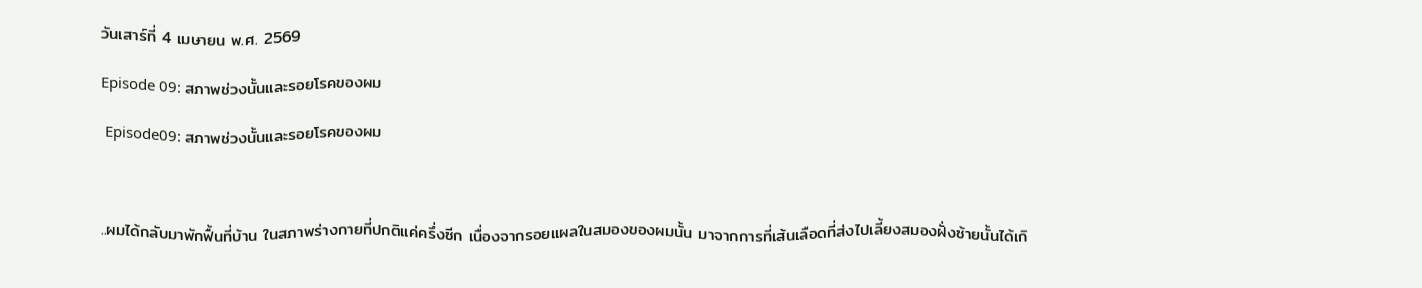วันเสาร์ที่ 4 เมษายน พ.ศ. 2569

Episode 09: สภาพช่วงนั้นและรอยโรคของผม

 Episode09: สภาพช่วงนั้นและรอยโรคของผม



..ผมได้กลับมาพักฟื้นที่บ้าน ในสภาพร่างกายที่ปกติแค่ครึ่งซีก เนื่องจากรอยแผลในสมองของผมนั้น มาจากการที่เส้นเลือดที่ส่งไปเลี้ยงสมองฝั่งซ้ายนั้นได้เกิ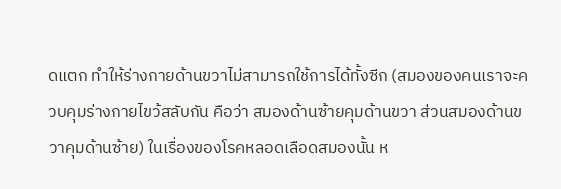ดแตก ทำให้ร่างกายด้านขวาไม่สามารถใช้การได้ทั้งซีก (สมองของคนเราจะควบคุมร่างกายไขว้สลับกัน คือว่า สมองด้านซ้ายคุมด้านขวา ส่วนสมองด้านขวาคุมด้านซ้าย) ในเรื่องของโรคหลอดเลือดสมองนั้น ห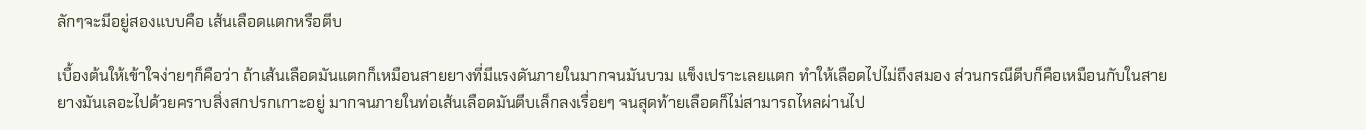ลักๆจะมีอยู่สองแบบคือ เส้นเลือดแตกหรือตีบ

เบื้องต้นให้เข้าใจง่ายๆก็คือว่า ถ้าเส้นเลือดมันแตกก็เหมือนสายยางที่มีแรงดันภายในมากจนมันบวม แข็งเปราะเลยแตก ทำให้เลือดไปไม่ถึงสมอง ส่วนกรณีตีบก็คือเหมือนกับในสายยางมันเลอะไปด้วยคราบสิ่งสกปรกเกาะอยู่ มากจนภายในท่อเส้นเลือดมันตีบเล็กลงเรื่อยๆ จนสุดท้ายเลือดก็ไม่สามารถไหลผ่านไป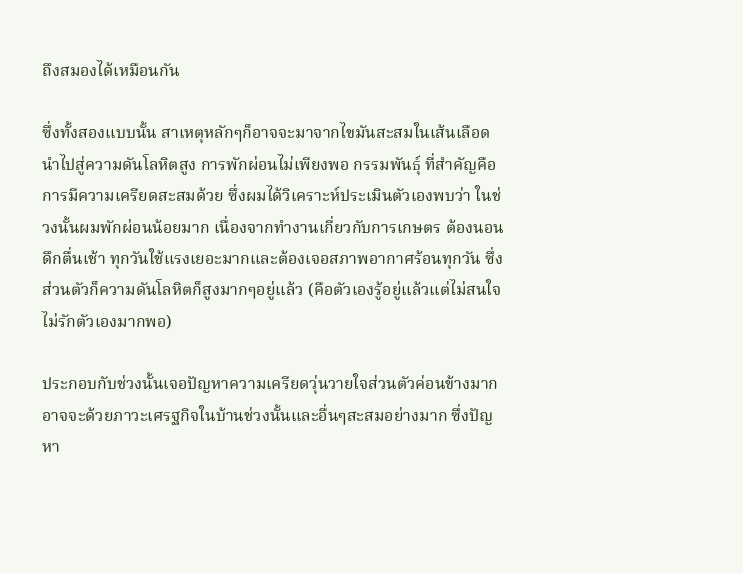ถึงสมองได้เหมือนกัน

ซึ่งทั้งสองแบบนั้น สาเหตุหลักๆก็อาจจะมาจากไขมันสะสมในเส้นเลือด นำไปสู่ความดันโลหิตสูง การพักผ่อนไม่เพียงพอ กรรมพันธุ์ ที่สำคัญคือการมีความเครียดสะสมด้วย ซึ่งผมได้วิเคราะห์ประเมินตัวเองพบว่า ในช่วงนั้นผมพักผ่อนน้อยมาก เนื่องจากทำงานเกี่ยวกับการเกษตร ต้องนอนดึกตื่นเช้า ทุกวันใช้แรงเยอะมากและต้องเจอสภาพอากาศร้อนทุกวัน ซึ่งส่วนตัวก็ความดันโลหิตก็สูงมากๆอยู่แล้ว (คือตัวเองรู้อยู่แล้วแต่ไม่สนใจไม่รักตัวเองมากพอ)

ประกอบกับช่วงนั้นเจอปัญหาความเครียดวุ่นวายใจส่วนตัวค่อนข้างมาก อาจจะด้วยภาวะเศรฐกิจในบ้านช่วงนั้นและอื่นๆสะสมอย่างมาก ซึ่งปัญหา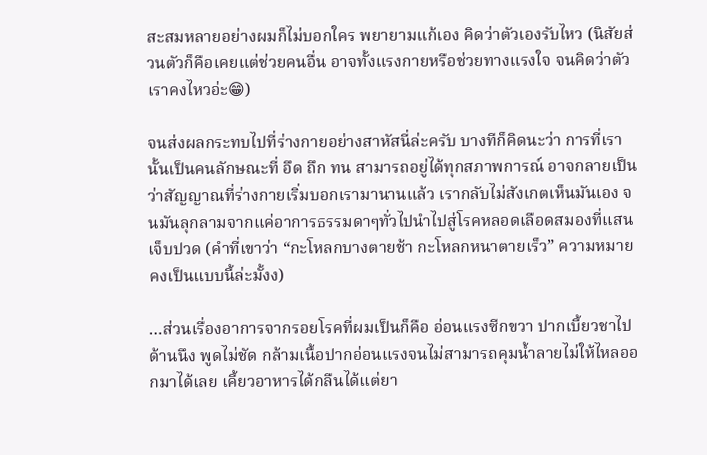สะสมหลายอย่างผมก็ไม่บอกใคร พยายามแก้เอง คิดว่าตัวเองรับไหว (นิสัยส่วนตัวก็คือเคยแต่ช่วยคนอื่น อาจทั้งแรงกายหรือช่วยทางแรงใจ จนคิดว่าตัวเราคงไหวอ่ะ😁)

จนส่งผลกระทบไปที่ร่างกายอย่างสาหัสนี่ล่ะครับ บางทีก็คิดนะว่า การที่เรานั้นเป็นคนลักษณะที่ อึด ถึก ทน สามารถอยู่ได้ทุกสภาพการณ์ อาจกลายเป็นว่าสัญญาณที่ร่างกายเริ่มบอกเรามานานแล้ว เรากลับไม่สังเกตเห็นมันเอง จนมันลุกลามจากแค่อาการธรรมดาๆทั่วไปนำไปสู่โรคหลอดเลือดสมองที่แสนเจ็บปวด (คำที่เขาว่า “กะโหลกบางตายช้า กะโหลกหนาตายเร็ว” ความหมายคงเป็นแบบนี้ล่ะมั้งง)

…ส่วนเรื่องอาการจากรอยโรคที่ผมเป็นก็คือ อ่อนแรงซีกขวา ปากเบี้ยวชาไปด้านนึง พูดไม่ชัด กล้ามเนื้อปากอ่อนแรงจนไม่สามารถคุมน้ำลายไม่ให้ไหลออกมาได้เลย เคี้ยวอาหารได้กลืนได้แต่ยา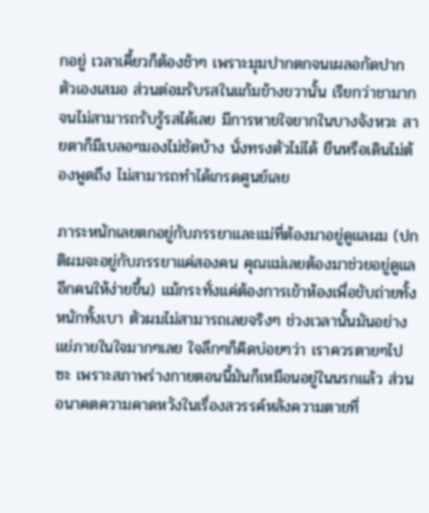กอยู่ เวลาเคี้ยวก็ต้องช้าๆ เพราะมุมปากตกจนเผลอกัดปากตัวเองเสมอ ส่วนต่อมรับรสในแก้มข้างขวานั้น เรียกว่าชามากจนไม่สามารถรับรู้รสได้เลย มีการหายใจยากในบางจังหวะ สายตาก็มีเบลอๆมองไม่ชัดบ้าง นั่งทรงตัวไม่ได้ ยืนหรือเดินไม่ต้องพูดถึง ไม่สามารถทำได้เกรดศูนย์เลย

ภาระหนักเลยตกอยู่กับภรรยาและแม่ที่ต้องมาอยู่ดูแลผม (ปกติผมจะอยู่กับภรรยาแค่สองคน คุณแม่เลยต้องมาช่วยอยู่ดูแลอีกคนให้ง่ายขึ้น) แม้กระทั่งแค่ต้องการเข้าห้องเพื่อขับถ่ายทั้งหนักทั้งเบา ตัวผมไม่สามารถเลยจริงๆ ช่วงเวลานั้นมันอย่างแย่ภายในใจมากๆเลย ใจลึกๆก็คิดบ่อยๆว่า เราควรตายๆไปซะ เพราะสภาพร่างกายตอนนี้มันก็เหมือนอยู่ในนรกแล้ว ส่วนอนาคตความคาดหวังในเรื่องสวรรค์หลังความตายที่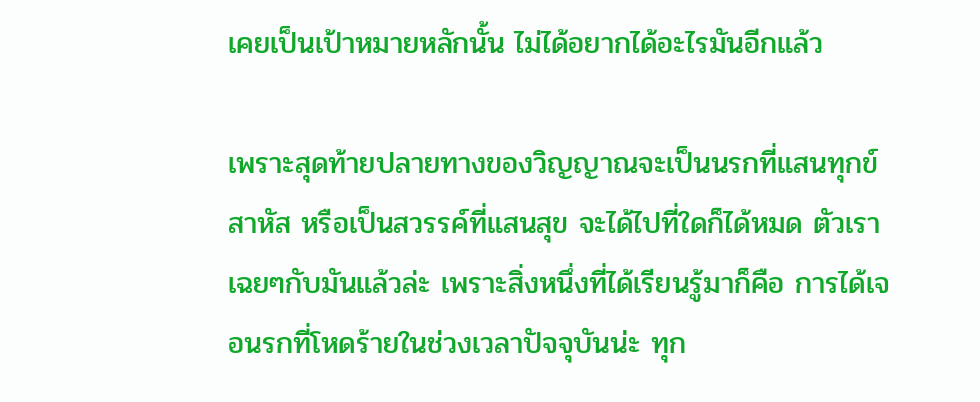เคยเป็นเป้าหมายหลักนั้น ไม่ได้อยากได้อะไรมันอีกแล้ว

เพราะสุดท้ายปลายทางของวิญญาณจะเป็นนรกที่แสนทุกข์สาหัส หรือเป็นสวรรค์ที่แสนสุข จะได้ไปที่ใดก็ได้หมด ตัวเราเฉยๆกับมันแล้วล่ะ เพราะสิ่งหนึ่งที่ได้เรียนรู้มาก็คือ การได้เจอนรกที่โหดร้ายในช่วงเวลาปัจจุบันน่ะ ทุก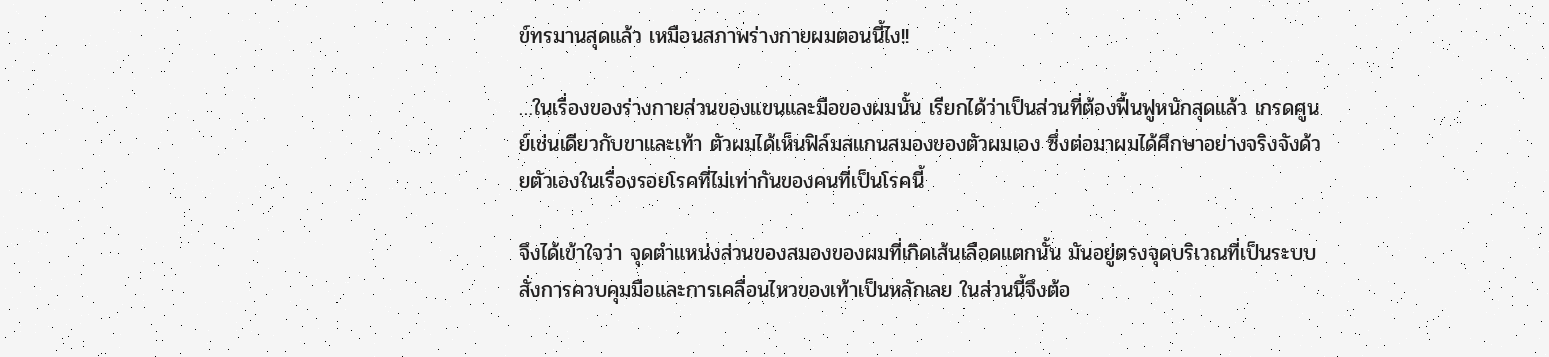ข์ทรมานสุดแล้ว เหมือนสภาพร่างกายผมตอนนี้ไง!!

…ในเรื่องของร่างกายส่วนของแขนและมือของผมนั้น เรียกได้ว่าเป็นส่วนที่ต้องฟื้นฟูหนักสุดแล้ว เกรดศูนย์เช่นเดียวกับขาและเท้า ตัวผมได้เห็นฟิล์มสแกนสมองของตัวผมเอง ซึ่งต่อมาผมได้ศึกษาอย่างจริงจังด้วยตัวเองในเรื่องรอยโรคที่ไม่เท่ากันของคนที่เป็นโรคนี้

จึงได้เข้าใจว่า จุดตำแหน่งส่วนของสมองของผมที่เกิดเส้นเลือดแตกนั้น มันอยู่ตรงจุดบริเวณที่เป็นระบบสั่งการควบคุมมือและการเคลื่อนไหวของเท้าเป็นหลักเลย ในส่วนนี้จึงต้อ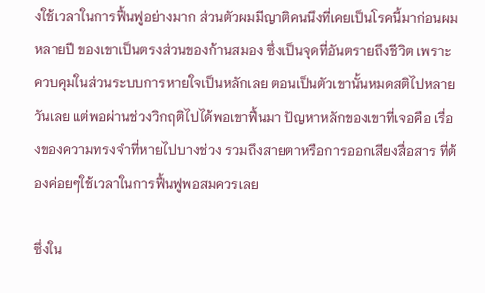งใช้เวลาในการฟื้นฟูอย่างมาก ส่วนตัวผมมีญาติคนนึงที่เคยเป็นโรคนี้มาก่อนผมหลายปี ของเขาเป็นตรงส่วนของก้านสมอง ซึ่งเป็นจุดที่อันตรายถึงชีวิต เพราะควบคุมในส่วนระบบการหายใจเป็นหลักเลย ตอนเป็นตัวเขานั้นหมดสติไปหลายวันเลย แต่พอผ่านช่วงวิกฤติไปได้พอเขาฟื้นมา ปัญหาหลักของเขาที่เจอคือ เรื่องของความทรงจำที่หายไปบางช่วง รวมถึงสายตาหรือการออกเสียงสื่อสาร ที่ต้องค่อยๆใช้เวลาในการฟื้นฟูพอสมควรเลย

ซึ่งใน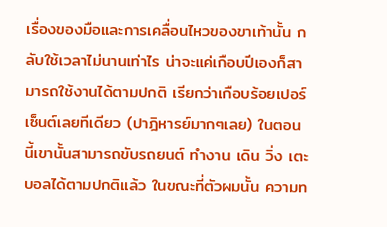เรื่องของมือและการเคลื่อนไหวของขาเท้านั้น กลับใช้เวลาไม่นานเท่าไร น่าจะแค่เกือบปีเองก็สามารถใช้งานได้ตามปกติ เรียกว่าเกือบร้อยเปอร์เซ็นต์เลยทีเดียว (ปาฎิหารย์มากๆเลย) ในตอนนี้เขานั้นสามารถขับรถยนต์ ทำงาน เดิน วิ่ง เตะบอลได้ตามปกติแล้ว ในขณะที่ตัวผมนั้น ความท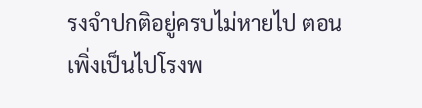รงจำปกติอยู่ครบไม่หายไป ตอนเพิ่งเป็นไปโรงพ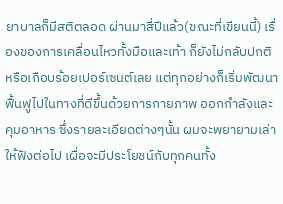ยาบาลก็มีสติตลอด ผ่านมาสี่ปีแล้ว(ขณะที่เขียนนี้) เรื่องของการเคลื่อนไหวทั้งมือและเท้า ก็ยังไม่กลับปกติหรือเกือบร้อยเปอร์เซนต์เลย แต่ทุกอย่างก็เริ่มพัฒนาฟื้นฟูไปในทางที่ดีขึ้นด้วยการกายภาพ ออกกำลังและคุมอาหาร ซึ่งรายละเอียดต่างๆนั้น ผมจะพยายามเล่าให้ฟังต่อไป เผื่อจะมีประโยชน์กับทุกคนทั้ง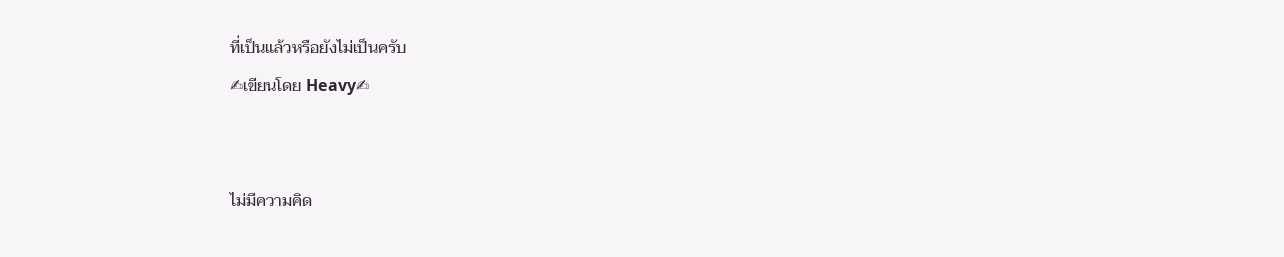ที่เป็นแล้วหรือยังไม่เป็นครับ
✍เขียนโดย Heavy✍


ไม่มีความคิด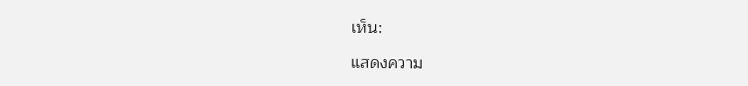เห็น:

แสดงความ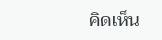คิดเห็น